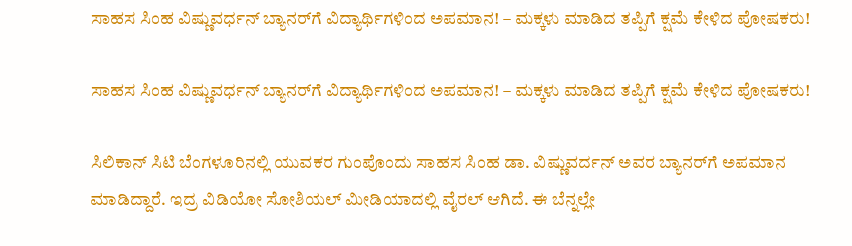ಸಾಹಸ ಸಿಂಹ ವಿಷ್ಣುವರ್ಧನ್‌ ಬ್ಯಾನರ್‌ಗೆ ವಿದ್ಯಾರ್ಥಿಗಳಿಂದ ಅಪಮಾನ! – ಮಕ್ಕಳು ಮಾಡಿದ ತಪ್ಪಿಗೆ ಕ್ಷಮೆ ಕೇಳಿದ ಪೋಷಕರು!

ಸಾಹಸ ಸಿಂಹ ವಿಷ್ಣುವರ್ಧನ್‌ ಬ್ಯಾನರ್‌ಗೆ ವಿದ್ಯಾರ್ಥಿಗಳಿಂದ ಅಪಮಾನ! – ಮಕ್ಕಳು ಮಾಡಿದ ತಪ್ಪಿಗೆ ಕ್ಷಮೆ ಕೇಳಿದ ಪೋಷಕರು!

ಸಿಲಿಕಾನ್‌ ಸಿಟಿ ಬೆಂಗಳೂರಿನಲ್ಲಿ ಯುವಕರ ಗುಂಪೊಂದು ಸಾಹಸ ಸಿಂಹ ಡಾ. ವಿಷ್ಣುವರ್ದನ್‌ ಅವರ ಬ್ಯಾನರ್‌ಗೆ ಅಪಮಾನ ಮಾಡಿದ್ದಾರೆ. ಇದ್ರ ವಿಡಿಯೋ ಸೋಶಿಯಲ್‌ ಮೀಡಿಯಾದಲ್ಲಿ ವೈರಲ್‌ ಆಗಿದೆ. ಈ ಬೆನ್ನಲ್ಲೇ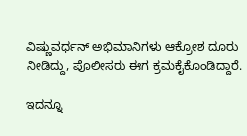ವಿಷ್ಣುವರ್ಧನ್‌ ಅಭಿಮಾನಿಗಳು ಆಕ್ರೋಶ ದೂರು ನೀಡಿದ್ದು, ಪೊಲೀಸರು ಈಗ ಕ್ರಮಕೈಕೊಂಡಿದ್ದಾರೆ.

ಇದನ್ನೂ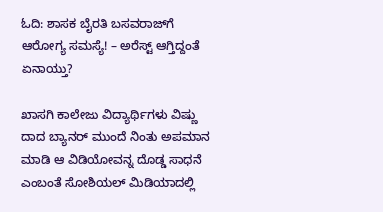ಓದಿ: ಶಾಸಕ ಬೈರತಿ ಬಸವರಾಜ್‌ಗೆ ಆರೋಗ್ಯ ಸಮಸ್ಯೆ! – ಅರೆಸ್ಟ್‌ ಆಗ್ತಿದ್ದಂತೆ ಏನಾಯ್ತು?

ಖಾಸಗಿ ಕಾಲೇಜು ವಿದ್ಯಾರ್ಥಿಗಳು ವಿಷ್ಣು ದಾದ ಬ್ಯಾನರ್ ಮುಂದೆ ನಿಂತು ಅಪಮಾನ ಮಾಡಿ ಆ ವಿಡಿಯೋವನ್ನ ದೊಡ್ಡ ಸಾಧನೆ ಎಂಬಂತೆ ಸೋಶಿಯಲ್ ಮಿಡಿಯಾದಲ್ಲಿ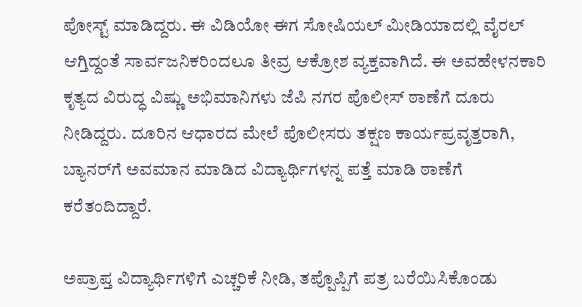ಪೋಸ್ಟ್ ಮಾಡಿದ್ದರು. ಈ ವಿಡಿಯೋ ಈಗ ಸೋಷಿಯಲ್‌ ಮೀಡಿಯಾದಲ್ಲಿ ವೈರಲ್‌ ಆಗ್ತಿದ್ದಂತೆ ಸಾರ್ವಜನಿಕರಿಂದಲೂ ತೀವ್ರ ಆಕ್ರೋಶ ವ್ಯಕ್ತವಾಗಿದೆ. ಈ ಅವಹೇಳನಕಾರಿ ಕೃತ್ಯದ ವಿರುದ್ಧ ವಿಷ್ಣು ಅಭಿಮಾನಿಗಳು ಜೆಪಿ ನಗರ ಪೊಲೀಸ್ ಠಾಣೆಗೆ ದೂರು ನೀಡಿದ್ದರು. ದೂರಿನ ಆಧಾರದ ಮೇಲೆ ಪೊಲೀಸರು ತಕ್ಷಣ ಕಾರ್ಯಪ್ರವೃತ್ತರಾಗಿ, ಬ್ಯಾನರ್‌ಗೆ ಅವಮಾನ ಮಾಡಿದ ವಿದ್ಯಾರ್ಥಿಗಳನ್ನ ಪತ್ತೆ ಮಾಡಿ ಠಾಣೆಗೆ ಕರೆತಂದಿದ್ದಾರೆ.

ಅಪ್ರಾಪ್ತ ವಿದ್ಯಾರ್ಥಿಗಳಿಗೆ ಎಚ್ಚರಿಕೆ ನೀಡಿ, ತಪ್ಪೊಪ್ಪಿಗೆ ಪತ್ರ ಬರೆಯಿಸಿಕೊಂಡು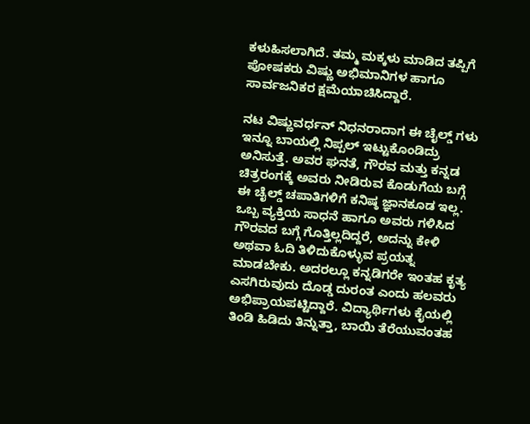ಕಳುಹಿಸಲಾಗಿದೆ. ತಮ್ಮ ಮಕ್ಕಳು ಮಾಡಿದ ತಪ್ಪಿಗೆ ಪೋಷಕರು ವಿಷ್ಣು ಅಭಿಮಾನಿಗಳ ಹಾಗೂ ಸಾರ್ವಜನಿಕರ ಕ್ಷಮೆಯಾಚಿಸಿದ್ದಾರೆ.

ನಟ ವಿಷ್ಣುವರ್ಧನ್ ನಿಧನರಾದಾಗ ಈ ಚೈಲ್ಡ್ ಗಳು ಇನ್ನೂ ಬಾಯಲ್ಲಿ ನಿಪ್ಪಲ್ ಇಟ್ಟುಕೊಂಡಿದ್ರು ಅನಿಸುತ್ತೆ. ಅವರ ಘನತೆ, ಗೌರವ ಮತ್ತು ಕನ್ನಡ ಚಿತ್ರರಂಗಕ್ಕೆ ಅವರು ನೀಡಿರುವ ಕೊಡುಗೆಯ ಬಗ್ಗೆ ಈ ಚೈಲ್ಡ್ ಚಪಾತಿಗಳಿಗೆ ಕನಿಷ್ಠ ಜ್ಞಾನಕೂಡ ಇಲ್ಲ‌. ಒಬ್ಬ ವ್ಯಕ್ತಿಯ ಸಾಧನೆ ಹಾಗೂ ಅವರು ಗಳಿಸಿದ ಗೌರವದ ಬಗ್ಗೆ ಗೊತ್ತಿಲ್ಲದಿದ್ದರೆ, ಅದನ್ನು ಕೇಳಿ ಅಥವಾ ಓದಿ ತಿಳಿದುಕೊಳ್ಳುವ ಪ್ರಯತ್ನ ಮಾಡಬೇಕು. ಅದರಲ್ಲೂ ಕನ್ನಡಿಗರೇ ಇಂತಹ ಕೃತ್ಯ ಎಸಗಿರುವುದು ದೊಡ್ಡ ದುರಂತ ಎಂದು ಹಲವರು ಅಭಿಪ್ರಾಯಪಟ್ಟಿದ್ದಾರೆ. ವಿದ್ಯಾರ್ಥಿಗಳು ಕೈಯಲ್ಲಿ ತಿಂಡಿ ಹಿಡಿದು ತಿನ್ನುತ್ತಾ, ಬಾಯಿ ತೆರೆಯುವಂತಹ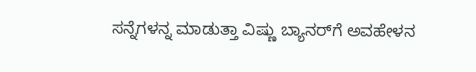ಸನ್ನೆಗಳನ್ನ ಮಾಡುತ್ತಾ ವಿಷ್ಣು ಬ್ಯಾನರ್‌ಗೆ ಅವಹೇಳನ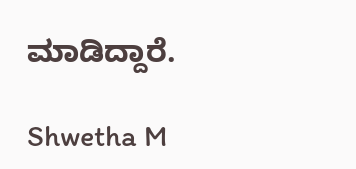ಮಾಡಿದ್ದಾರೆ.

Shwetha M